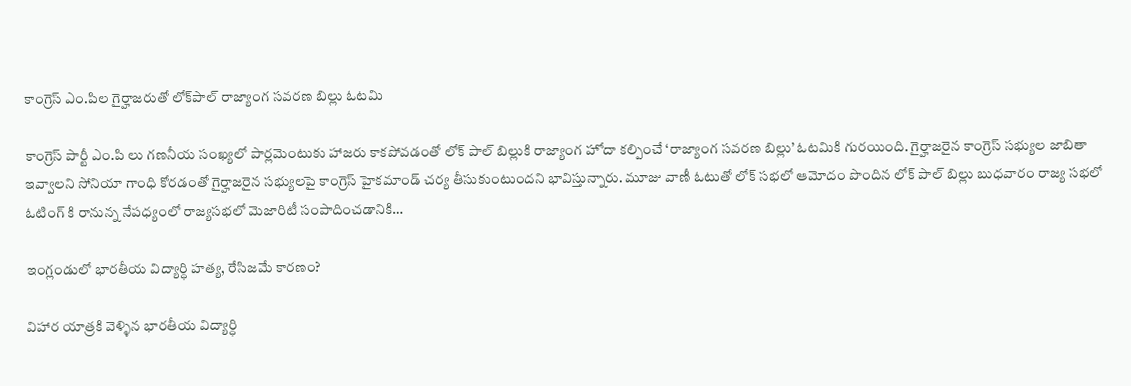కాంగ్రెస్ ఎం.పిల గైర్హాజరుతో లోక్‌పాల్ రాజ్యాంగ సవరణ బిల్లు ఓటమి

కాంగ్రెస్ పార్టీ ఎం.పి లు గణనీయ సంఖ్యలో పార్లమెంటుకు హాజరు కాకపోవడంతో లోక్ పాల్ బిల్లుకి రాజ్యాంగ హోదా కల్పించే ‘రాజ్యాంగ సవరణ బిల్లు’ ఓటమికి గురయింది. గైర్హాజరైన కాంగ్రెస్ సభ్యుల జాబితా ఇవ్వాలని సోనియా గాంధి కోరడంతో గైర్హాజరైన సభ్యులపై కాంగ్రెస్ హైకమాండ్ చర్య తీసుకుంటుందని భావిస్తున్నారు. మూజు వాణీ ఓటుతో లోక్ సభలో ఆమోదం పొందిన లోక్ పాల్ బిల్లు బుధవారం రాజ్య సభలో ఓటింగ్ కి రానున్న నేపధ్యంలో రాజ్యసభలో మెజారిటీ సంపాదించడానికి…

ఇంగ్లండులో భారతీయ విద్యార్ధి హత్య, రేసిజమే కారణం?

విహార యాత్రకి వెళ్ళిన భారతీయ విద్యార్ధి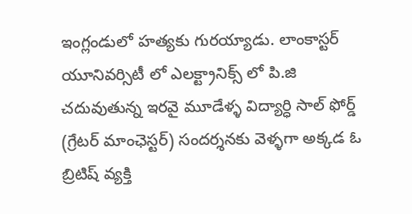ఇంగ్లండులో హత్యకు గురయ్యాడు. లాంకాస్టర్ యూనివర్సిటీ లో ఎలక్ట్రానిక్స్ లో పి.జి చదువుతున్న ఇరవై మూడేళ్ళ విద్యార్ధి సాల్ ఫోర్డ్ (గ్రేటర్ మాంఛెస్టర్) సందర్శనకు వెళ్ళగా అక్కడ ఓ బ్రిటిష్ వ్యక్తి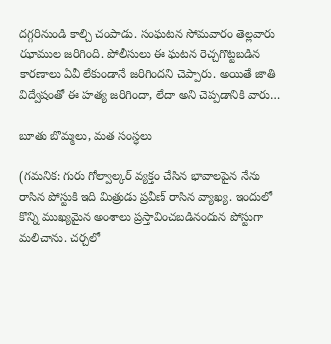దగ్గరినుండి కాల్చి చంపాడు. సంఘటన సోమవారం తెల్లవారు ఝాముల జరిగింది. పోలీసులు ఈ ఘటన రెచ్చగొట్టబడిన కారణాలు ఏవీ లేకుండానే జరిగిందని చెప్పారు. అయితే జాతి విద్వేషంతో ఈ హత్య జరిగిందా, లేదా అని చెప్పడానికి వారు…

బూతు బొమ్మలు, మత సంస్ధలు

(గమనిక: గురు గోల్వాల్కర్ వ్యక్తం చేసిన భావాలపైన నేను రాసిన పోస్టుకి ఇది మిత్రుడు ప్రవీణ్ రాసిన వ్యాఖ్య. ఇందులో కొన్ని ముఖ్యమైన అంశాలు ప్రస్తావించబడినందున పోస్టుగా మలిచాను. చర్చలో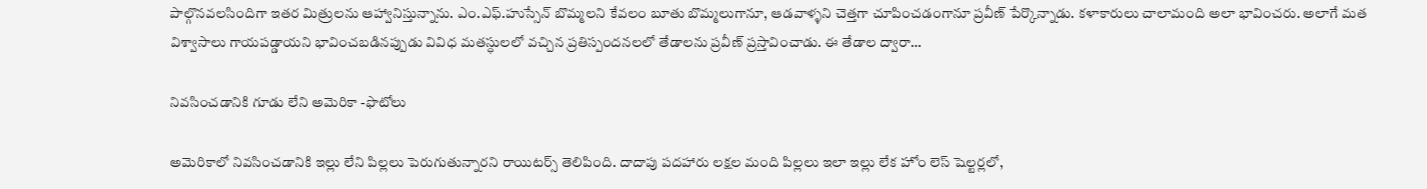పాల్గొనవలసిందిగా ఇతర మిత్రులను ఆహ్వానిస్తున్నాను. ఎం.ఎఫ్.హుస్సేన్ బొమ్మలని కేవలం బూతు బొమ్మలుగానూ, ఆడవాళ్ళని చెత్తగా చూపించడంగానూ ప్రవీణ్ పేర్కొన్నాడు. కళాకారులు చాలామంది అలా భావించరు. అలాగే మత విశ్వాసాలు గాయపడ్డాయని భావించబడినప్పుడు వివిధ మతస్ధులలో వచ్చిన ప్రతిస్పందనలలో తేడాలను ప్రవీణ్ ప్రస్తావించాడు. ఈ తేడాల ద్వారా…

నివసించడానికి గూడు లేని అమెరికా -ఫొటోలు

అమెరికాలో నివసించడానికి ఇల్లు లేని పిల్లలు పెరుగుతున్నారని రాయిటర్స్ తెలిపింది. దాదాపు పదహారు లక్షల మంది పిల్లలు ఇలా ఇల్లు లేక హోం లెస్ షెల్టర్లలో,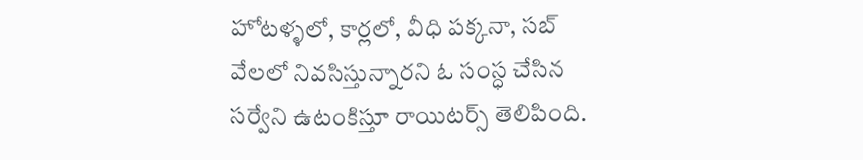హోటళ్ళలో, కార్లలో, వీధి పక్కనా, సబ్ వేలలో నివసిస్తున్నారని ఓ సంస్ధ చేసిన సర్వేని ఉటంకిస్తూ రాయిటర్స్ తెలిపింది.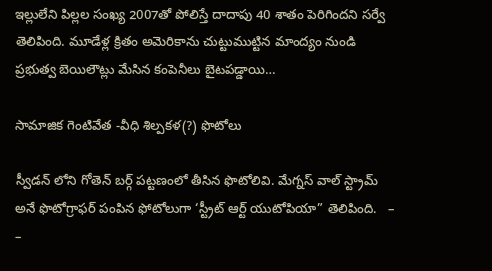ఇల్లులేని పిల్లల సంఖ్య 2007తో పోలిస్తే దాదాపు 40 శాతం పెరిగిందని సర్వే తెలిపింది. మూడేళ్ల క్రితం అమెరికాను చుట్టుముట్టిన మాంద్యం నుండి ప్రభుత్వ బెయిలౌట్లు మేసిన కంపెనీలు బైటపడ్డాయి…

సామాజిక గెంటివేత -వీధి శిల్పకళ(?) ఫొటోలు

స్వీడన్ లోని గోతెన్ బర్గ్ పట్టణంలో తీసిన ఫొటోలివి. మేగ్నస్ వాల్ స్ట్రామ్ అనే ఫొటోగ్రాఫర్ పంపిన ఫోటోలుగా ‘స్ట్రీట్ ఆర్ట్ యుటోపియా” తెలిపింది.   – –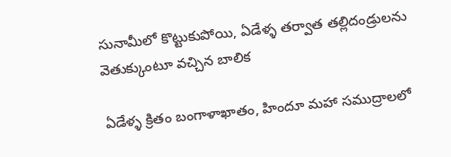సునామీలో కొట్టుకుపోయి, ఏడేళ్ళ తర్వాత తల్లిదండ్రులను వెతుక్కుంటూ వచ్చిన బాలిక

ఏడేళ్ళ క్రితం బంగాళాఖాతం, హిందూ మహా సముద్రాలలో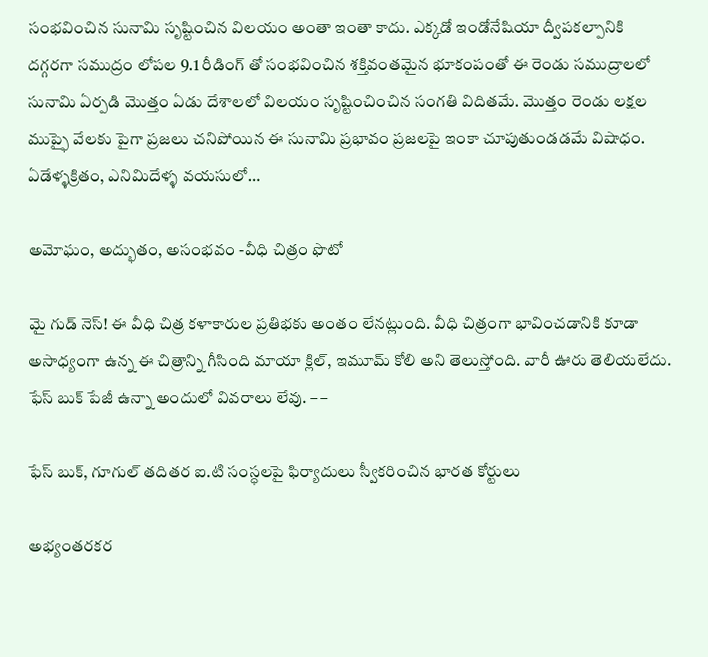సంభవించిన సునామి సృష్టించిన విలయం అంతా ఇంతా కాదు. ఎక్కడో ఇండోనేషియా ద్వీపకల్పానికి దగ్గరగా సముద్రం లోపల 9.1 రీడింగ్ తో సంభవించిన శక్తివంతమైన భూకంపంతో ఈ రెండు సముద్రాలలో సునామి ఏర్పడి మొత్తం ఏడు దేశాలలో విలయం సృష్టించించిన సంగతి విదితమే. మొత్తం రెండు లక్షల ముప్ఫై వేలకు పైగా ప్రజలు చనిపోయిన ఈ సునామి ప్రభావం ప్రజలపై ఇంకా చూపుతుండడమే విషాధం. ఏడేళ్ళక్రితం, ఎనిమిదేళ్ళ వయసులో…

అమోఘం, అద్భుతం, అసంభవం -వీధి చిత్రం ఫొటో

మై గుడ్ నెస్! ఈ వీధి చిత్ర కళాకారుల ప్రతిభకు అంతం లేనట్లుంది. వీధి చిత్రంగా భావించడానికి కూడా అసాధ్యంగా ఉన్న ఈ చిత్రాన్ని గీసింది మాయా క్లిల్, ఇమూమ్ కోలి అని తెలుస్తోంది. వారీ ఊరు తెలియలేదు. ఫేస్ బుక్ పేజీ ఉన్నా అందులో వివరాలు లేవు. – –

ఫేస్ బుక్, గూగుల్ తదితర ఐ.టి సంస్ధలపై ఫిర్యాదులు స్వీకరించిన భారత కోర్టులు

అభ్యంతరకర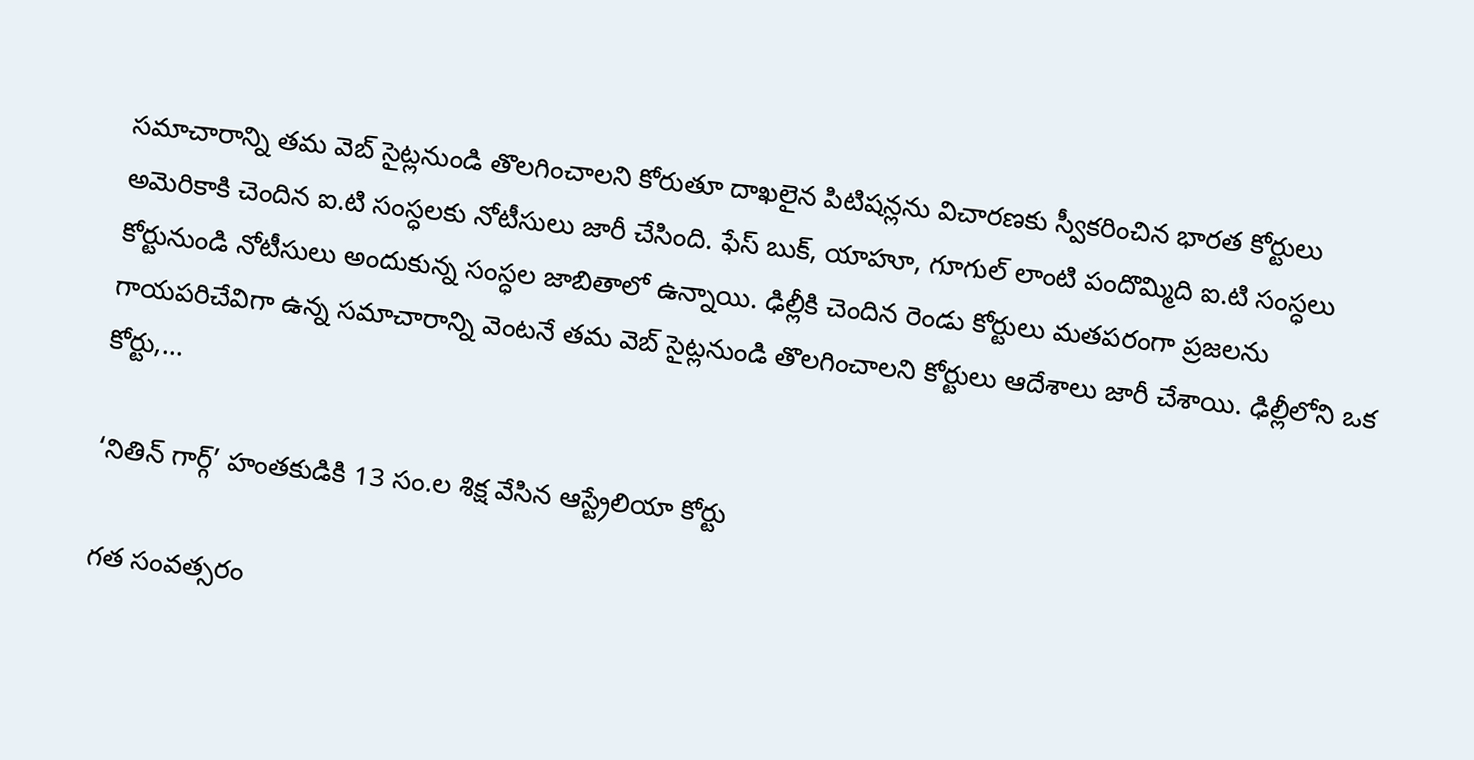సమాచారాన్ని తమ వెబ్ సైట్లనుండి తొలగించాలని కోరుతూ దాఖలైన పిటిషన్లను విచారణకు స్వీకరించిన భారత కోర్టులు అమెరికాకి చెందిన ఐ.టి సంస్ధలకు నోటీసులు జారీ చేసింది. ఫేస్ బుక్, యాహూ, గూగుల్ లాంటి పందొమ్మిది ఐ.టి సంస్ధలు కోర్టునుండి నోటీసులు అందుకున్న సంస్ధల జాబితాలో ఉన్నాయి. ఢిల్లీకి చెందిన రెండు కోర్టులు మతపరంగా ప్రజలను గాయపరిచేవిగా ఉన్న సమాచారాన్ని వెంటనే తమ వెబ్ సైట్లనుండి తొలగించాలని కోర్టులు ఆదేశాలు జారీ చేశాయి. ఢిల్లీలోని ఒక కోర్టు,…

‘నితిన్ గార్గ్’ హంతకుడికి 13 సం.ల శిక్ష వేసిన ఆస్ట్రేలియా కోర్టు

గత సంవత్సరం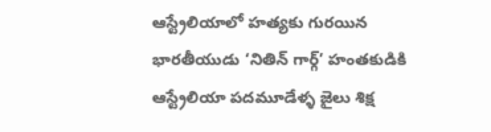ఆస్ట్రేలియాలో హత్యకు గురయిన భారతీయుడు ‘నితిన్ గార్గ్’ హంతకుడికి ఆస్ట్రేలియా పదమూడేళ్ళ జైలు శిక్ష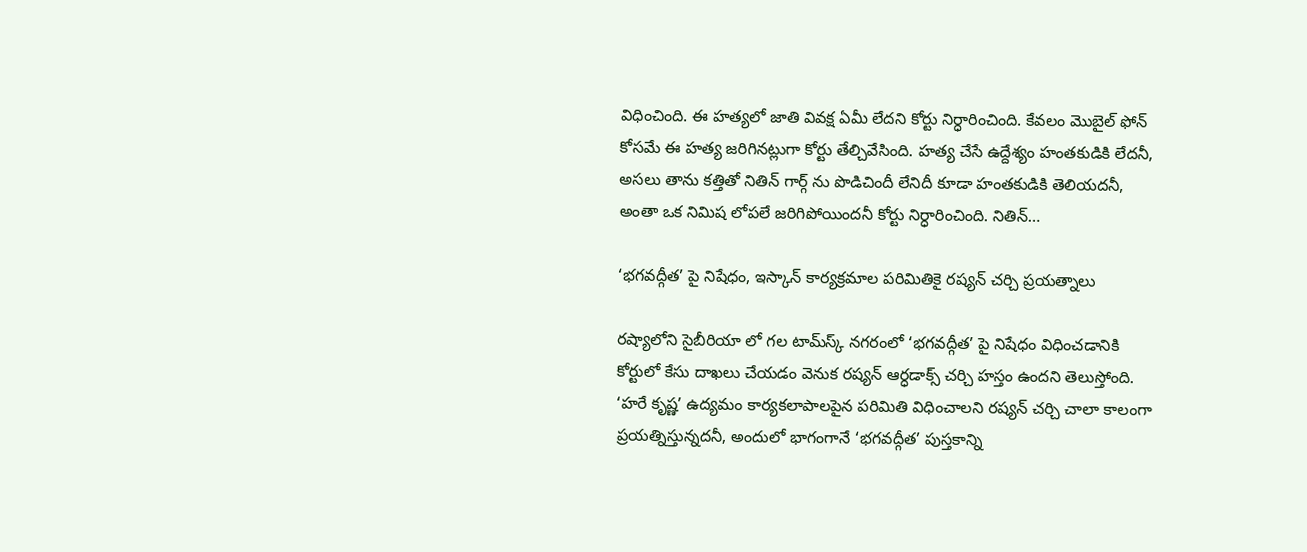విధించింది. ఈ హత్యలో జాతి వివక్ష ఏమీ లేదని కోర్టు నిర్ధారించింది. కేవలం మొబైల్ ఫోన్ కోసమే ఈ హత్య జరిగినట్లుగా కోర్టు తేల్చివేసింది. హత్య చేసే ఉద్దేశ్యం హంతకుడికి లేదనీ, అసలు తాను కత్తితో నితిన్ గార్గ్ ను పొడిచిందీ లేనిదీ కూడా హంతకుడికి తెలియదనీ, అంతా ఒక నిమిష లోపలే జరిగిపోయిందనీ కోర్టు నిర్ధారించింది. నితిన్…

‘భగవద్గీత’ పై నిషేధం, ఇస్కాన్ కార్యక్రమాల పరిమితికై రష్యన్ చర్చి ప్రయత్నాలు

రష్యాలోని సైబీరియా లో గల టామ్‌స్క్ నగరంలో ‘భగవద్గీత’ పై నిషేధం విధించడానికి కోర్టులో కేసు దాఖలు చేయడం వెనుక రష్యన్ ఆర్ధడాక్స్ చర్చి హస్తం ఉందని తెలుస్తోంది. ‘హరే కృష్ణ’ ఉద్యమం కార్యకలాపాలపైన పరిమితి విధించాలని రష్యన్ చర్చి చాలా కాలంగా ప్రయత్నిస్తున్నదనీ, అందులో భాగంగానే ‘భగవద్గీత’ పుస్తకాన్ని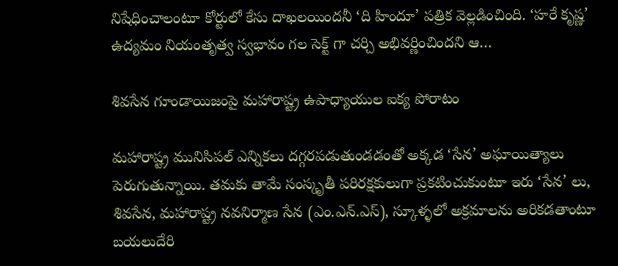నిషేధించాలంటూ కోర్టులో కేసు దాఖలయిందనీ ‘ది హిందూ’ పత్రిక వెల్లడించింది. ‘హరే కృష్ణ’ ఉద్యమం నియంతృత్వ స్వభావం గల సెక్ట్ గా చర్చి అభివర్ణించిందని ఆ…

శివసేన గూండాయిజంపై మహారాష్ట్ర ఉపాధ్యాయుల ఐక్య పోరాటం

మహారాష్ట్ర మునిసిపల్ ఎన్నికలు దగ్గరపడుతుండడంతో అక్కడ ‘సేన’ అఘాయిత్యాలు పెరుగుతున్నాయి. తమకు తామే సంస్కృతీ పరిరక్షకులుగా ప్రకటించుకుంటూ ఇరు ‘సేన’ లు, శివసేన, మహారాష్ట్ర నవనిర్మాణ సేన (ఎం.ఎన్.ఎస్), స్కూళ్ళలో అక్రమాలను అరికడతాంటూ బయలుదేరి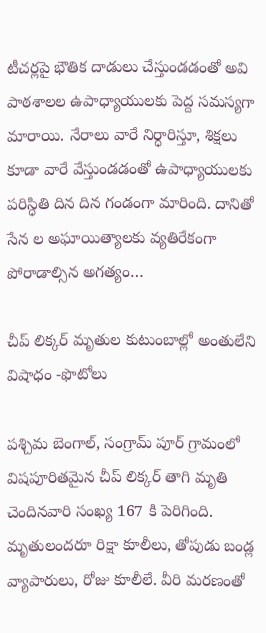టీచర్లపై భౌతిక దాడులు చేస్తుండడంతో అవి పాఠశాలల ఉపాధ్యాయులకు పెద్ద సమస్యగా మారాయి. నేరాలు వారే నిర్ధారిస్తూ, శిక్షలు కూడా వారే వేస్తుండడంతో ఉపాధ్యాయులకు పరిస్ధితి దిన దిన గండంగా మారింది. దానితో సేన ల అఘాయిత్యాలకు వ్యతిరేకంగా పోరాడాల్సిన అగత్యం…

చీప్ లిక్కర్ మృతుల కుటుంబాల్లో అంతులేని విషాధం -ఫొటోలు

పశ్చిమ బెంగాల్, సంగ్రామ్ పూర్ గ్రామంలో విషపూరితమైన చీప్ లిక్కర్ తాగి మృతి చెందినవారి సంఖ్య 167 కి పెరిగింది. మృతులందరూ రిక్షా కూలీలు, తోపుడు బండ్ల వ్యాపారులు, రోజు కూలీలే. వీరి మరణంతో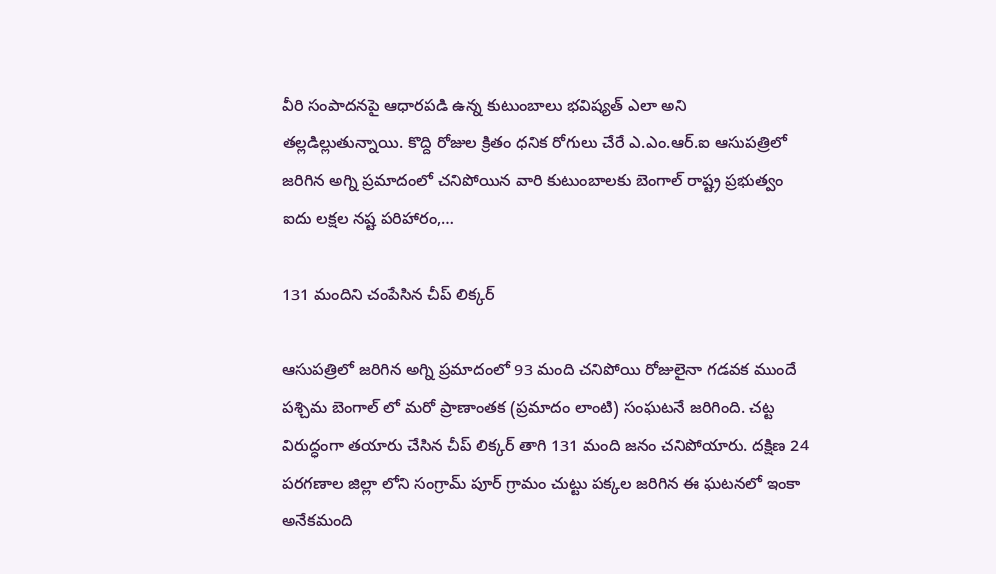వీరి సంపాదనపై ఆధారపడి ఉన్న కుటుంబాలు భవిష్యత్ ఎలా అని తల్లడిల్లుతున్నాయి. కొద్ది రోజుల క్రితం ధనిక రోగులు చేరే ఎ.ఎం.ఆర్.ఐ ఆసుపత్రిలో జరిగిన అగ్ని ప్రమాదంలో చనిపోయిన వారి కుటుంబాలకు బెంగాల్ రాష్ట్ర ప్రభుత్వం ఐదు లక్షల నష్ట పరిహారం,…

131 మందిని చంపేసిన చీప్ లిక్కర్

ఆసుపత్రిలో జరిగిన అగ్ని ప్రమాదంలో 93 మంది చనిపోయి రోజులైనా గడవక ముందే పశ్చిమ బెంగాల్ లో మరో ప్రాణాంతక (ప్రమాదం లాంటి) సంఘటనే జరిగింది. చట్ట విరుద్ధంగా తయారు చేసిన చీప్ లిక్కర్ తాగి 131 మంది జనం చనిపోయారు. దక్షిణ 24 పరగణాల జిల్లా లోని సంగ్రామ్ పూర్ గ్రామం చుట్టు పక్కల జరిగిన ఈ ఘటనలో ఇంకా అనేకమంది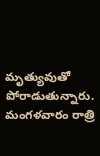మృత్యువుతో పోరాడుతున్నారు. మంగళవారం రాత్రి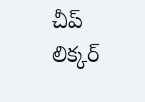చీప్ లిక్కర్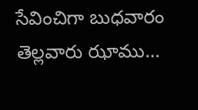సేవించిగా బుధవారం తెల్లవారు ఝాము…